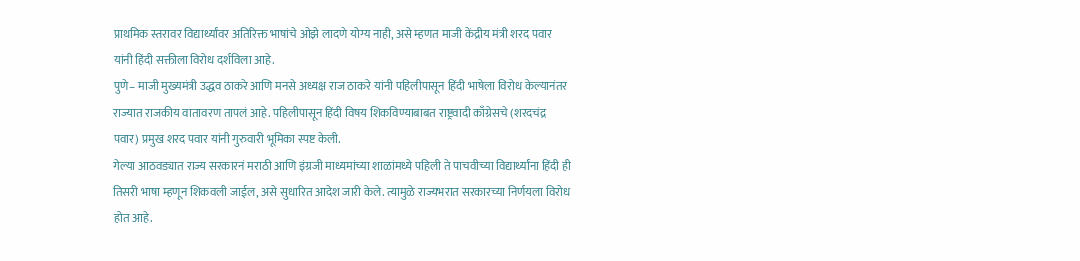प्राथमिक स्तरावर विद्यार्थ्यांवर अतिरिक्त भाषांचे ओझे लादणे योग्य नाही, असे म्हणत माजी केंद्रीय मंत्री शरद पवार यांनी हिंदी सक्तीला विरोध दर्शविला आहे.
पुणे– माजी मुख्यमंत्री उद्धव ठाकरे आणि मनसे अध्यक्ष राज ठाकरे यांनी पहिलीपासून हिंदी भाषेला विरोध केल्यानंतर राज्यात राजकीय वातावरण तापलं आहे. पहिलीपासून हिंदी विषय शिकविण्याबाबत राष्ट्रवादी काँग्रेसचे (शरदचंद्र पवार) प्रमुख शरद पवार यांनी गुरुवारी भूमिका स्पष्ट केली.
गेल्या आठवड्यात राज्य सरकारनं मराठी आणि इंग्रजी माध्यमांच्या शाळांमध्ये पहिली ते पाचवीच्या विद्यार्थ्यांना हिंदी ही तिसरी भाषा म्हणून शिकवली जाईल, असे सुधारित आदेश जारी केले. त्यामुळे राज्यभरात सरकारच्या निर्णयला विरोध होत आहे.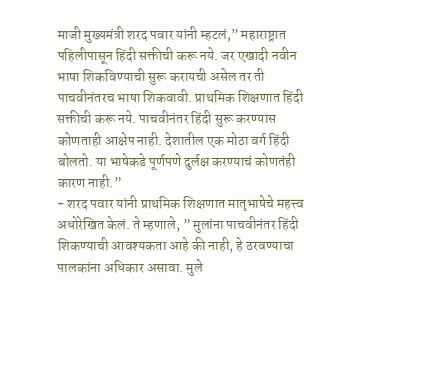माजी मुख्यमंत्री शरद पवार यांनी म्हटलं,” महाराष्ट्रात पहिलीपासून हिंदी सक्तीची करू नये. जर एखादी नवीन भाषा शिकविण्याची सुरू करायची असेल तर ती पाचवीनंतरच भाषा शिकवावी. प्राथमिक शिक्षणात हिंदी सक्तीची करू नये. पाचवीनंतर हिंदी सुरू करण्यास कोणताही आक्षेप नाही. देशातील एक मोठा वर्ग हिंदी बोलतो. या भाषेकडे पूर्णपणे दुर्लक्ष करण्याचं कोणतंही कारण नाही.”
- शरद पवार यांनी प्राथमिक शिक्षणात मातृभाषेचे महत्त्व अधोरेखित केलं. ते म्हणाले, ” मुलांना पाचवीनंतर हिंदी शिकण्याची आवश्यकता आहे की नाही, हे ठरवण्याचा पालकांना अधिकार असावा. मुले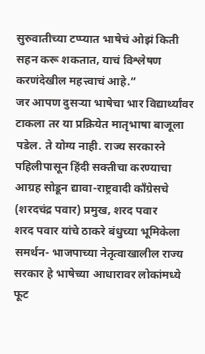सुरुवातीच्या टप्प्यात भाषेचं ओझं किती सहन करू शकतात, याचं विश्लेषण करणंदेखील महत्त्वाचं आहे.”
जर आपण दुसऱ्या भाषेचा भार विद्यार्थ्यांवर टाकला तर या प्रक्रियेत मातृभाषा बाजूला पडेल. ते योग्य नाही. राज्य सरकारने पहिलीपासून हिंदी सक्तीचा करण्याचा आग्रह सोडून द्यावा-राष्ट्रवादी काँग्रेसचे (शरदचंद्र पवार) प्रमुख, शरद पवार
शरद पवार यांचे ठाकरे बंधुच्या भूमिकेला समर्थन- भाजपाच्या नेतृत्वाखालील राज्य सरकार हे भाषेच्या आधारावर लोकांमध्ये फूट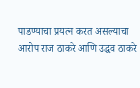पाडण्याचा प्रयत्न करत असल्याचा आरोप राज ठाकरे आणि उद्धव ठाकरे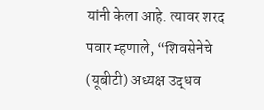यांनी केला आहे. त्यावर शरद पवार म्हणाले, “शिवसेनेचे (यूबीटी) अध्यक्ष उद्धव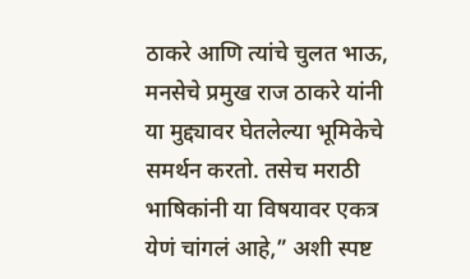ठाकरे आणि त्यांचे चुलत भाऊ, मनसेचे प्रमुख राज ठाकरे यांनी या मुद्द्यावर घेतलेल्या भूमिकेचे समर्थन करतो. तसेच मराठी भाषिकांनी या विषयावर एकत्र येणं चांगलं आहे,” अशी स्पष्ट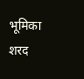भूमिका शरद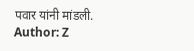पवार यांनी मांडली.
Author: Z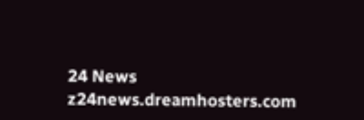24 News
z24news.dreamhosters.com